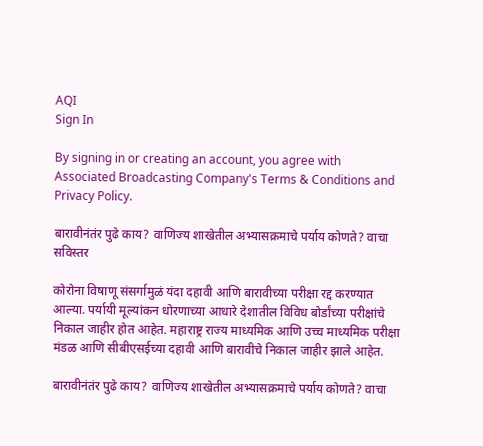AQI
Sign In

By signing in or creating an account, you agree with Associated Broadcasting Company's Terms & Conditions and Privacy Policy.

बारावीनंतंर पुढे काय? वाणिज्य शाखेतील अभ्यासक्रमाचे पर्याय कोणते? वाचा सविस्तर

कोरोना विषाणू संसर्गामुळं यंदा दहावी आणि बारावीच्या परीक्षा रद्द करण्यात आल्या. पर्यायी मूल्यांकन धोरणाच्या आधारे देशातील विविध बोर्डांच्या परीक्षांचे निकाल जाहीर होत आहेत. महाराष्ट्र राज्य माध्यमिक आणि उच्च माध्यमिक परीक्षा मंडळ आणि सीबीएसईच्या दहावी आणि बारावीचे निकाल जाहीर झाले आहेत.

बारावीनंतंर पुढे काय? वाणिज्य शाखेतील अभ्यासक्रमाचे पर्याय कोणते? वाचा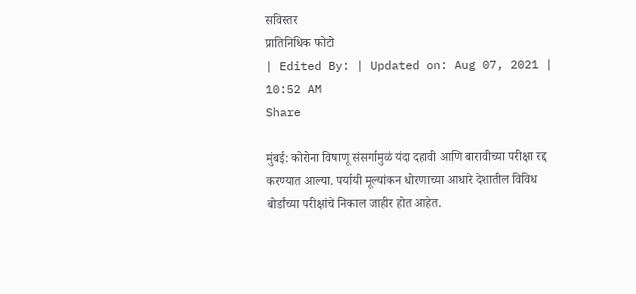सविस्तर
प्रातिनिधिक फोटो
| Edited By: | Updated on: Aug 07, 2021 | 10:52 AM
Share

मुंबई: कोरोना विषाणू संसर्गामुळं यंदा दहावी आणि बारावीच्या परीक्षा रद्द करण्यात आल्या. पर्यायी मूल्यांकन धोरणाच्या आधारे देशातील विविध बोर्डांच्या परीक्षांचे निकाल जाहीर होत आहेत.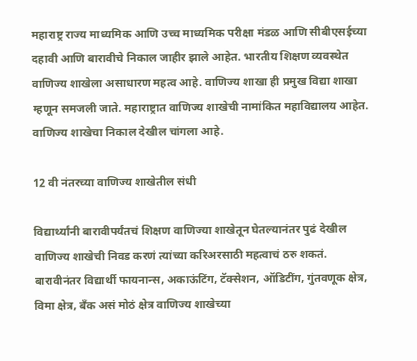महाराष्ट्र राज्य माध्यमिक आणि उच्च माध्यमिक परीक्षा मंडळ आणि सीबीएसईच्या दहावी आणि बारावीचे निकाल जाहीर झाले आहेत. भारतीय शिक्षण व्यवस्थेत वाणिज्य शाखेला असाधारण महत्व आहे. वाणिज्य शाखा ही प्रमुख विद्या शाखा म्हणून समजली जाते. महाराष्ट्रात वाणिज्य शाखेची नामांकित महाविद्यालय आहेत. वाणिज्य शाखेचा निकाल देखील चांगला आहे.

12 वी नंतरच्या वाणिज्य शाखेतील संधी

विद्यार्थ्यांनी बारावीपर्यंतचं शिक्षण वाणिज्या शाखेतून घेतल्यानंतर पुढं देखील वाणिज्य शाखेची निवड करणं त्यांच्या करिअरसाठी महत्वाचं ठरु शकतं. बारावीनंतर विद्यार्थी फायनान्स, अकाऊंटिंग, टॅक्सेशन, ऑडिटींग, गुंतवणूक क्षेत्र, विमा क्षेत्र, बँक असं मोठं क्षेत्र वाणिज्य शाखेच्या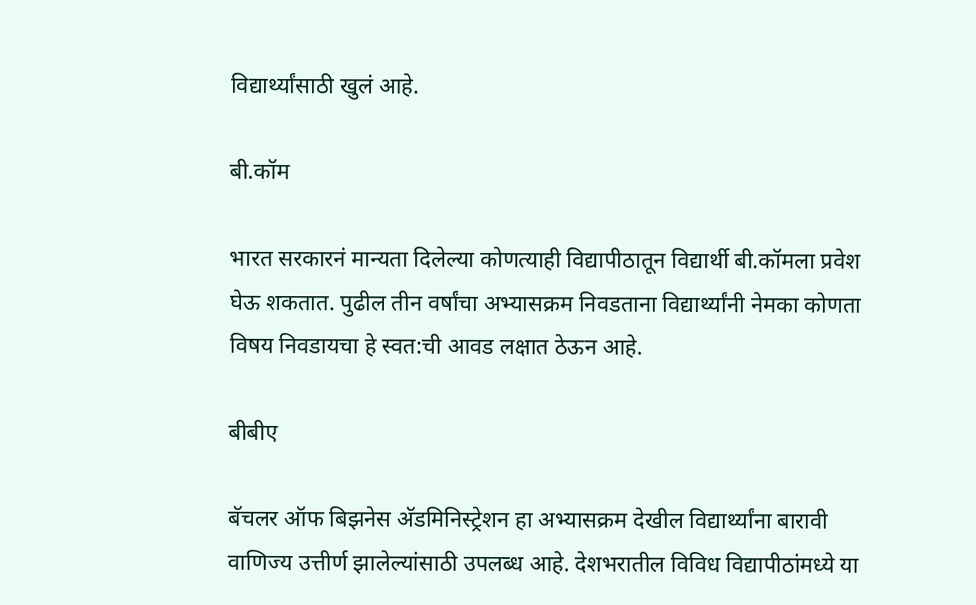विद्यार्थ्यांसाठी खुलं आहे.

बी.कॉम

भारत सरकारनं मान्यता दिलेल्या कोणत्याही विद्यापीठातून विद्यार्थी बी.कॉमला प्रवेश घेऊ शकतात. पुढील तीन वर्षांचा अभ्यासक्रम निवडताना विद्यार्थ्यांनी नेमका कोणता विषय निवडायचा हे स्वत:ची आवड लक्षात ठेऊन आहे.

बीबीए

बॅचलर ऑफ बिझनेस अ‌ॅडमिनिस्ट्रेशन हा अभ्यासक्रम देखील विद्यार्थ्यांना बारावी वाणिज्य उत्तीर्ण झालेल्यांसाठी उपलब्ध आहे. देशभरातील विविध विद्यापीठांमध्ये या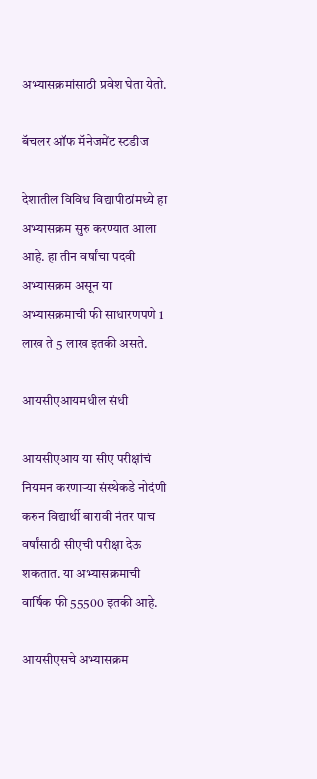अभ्यासक्रमांसाठी प्रवेश घेता येतो.

बॅचलर ऑफ मॅनेजमेंट स्टडीज

देशातील विविध विद्यापीठांमध्ये हा अभ्यासक्रम सुरु करण्यात आला आहे. हा तीन वर्षांचा पदवी अभ्यासक्रम असून या अभ्यासक्रमाची फी साधारणपणे 1 लाख ते 5 लाख इतकी असते.

आयसीएआयमधील संधी

आयसीएआय या सीए परीक्षांचं नियमन करणाऱ्या संस्थेकडे नोदंणी करुन विद्यार्थी बारावी नंतर पाच वर्षांसाठी सीएची परीक्षा देऊ शकतात. या अभ्यासक्रमाची वार्षिक फी 55500 इतकी आहे.

आयसीएसचे अभ्यासक्रम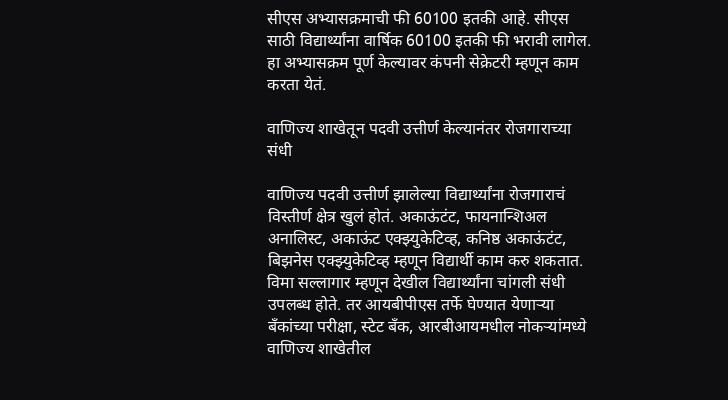सीएस अभ्यासक्रमाची फी 60100 इतकी आहे. सीएस साठी विद्यार्थ्यांना वार्षिक 60100 इतकी फी भरावी लागेल. हा अभ्यासक्रम पूर्ण केल्यावर कंपनी सेक्रेटरी म्हणून काम करता येतं.

वाणिज्य शाखेतून पदवी उत्तीर्ण केल्यानंतर रोजगाराच्या संधी

वाणिज्य पदवी उत्तीर्ण झालेल्या विद्यार्थ्यांना रोजगाराचं विस्तीर्ण क्षेत्र खुलं होतं. अकाऊंटंट, फायनान्शिअल अनालिस्ट, अकाऊंट एक्झ्युकेटिव्ह, कनिष्ठ अकाऊंटंट, बिझनेस एक्झ्युकेटिव्ह म्हणून विद्यार्थी काम करु शकतात. विमा सल्लागार म्हणून देखील विद्यार्थ्यांना चांगली संधी उपलब्ध होते. तर आयबीपीएस तर्फे घेण्यात येणाऱ्या बँकांच्या परीक्षा, स्टेट बँक, आरबीआयमधील नोकऱ्यांमध्ये वाणिज्य शाखेतील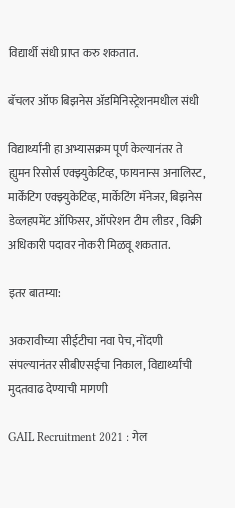विद्यार्थी संधी प्राप्त करु शकतात.

बॅचलर ऑफ बिझनेस अ‌ॅडमिनिस्ट्रेशनमधील संधी

विद्यार्थ्यांनी हा अभ्यासक्रम पूर्ण केल्यानंतर ते ह्युमन रिसोर्स एक्झ्युकेटिव्ह, फायनान्स अनालिस्ट, मार्केंटिग एक्झ्युकेटिव्ह, मार्केटिंग मॅनेजर, बिझनेस डेव्लहपमेंट ऑफिसर, ऑपरेशन टीम लीडर , विक्री अधिकारी पदावर नोकरी मिळवू शकतात.

इतर बातम्या:

अकरावीच्या सीईटीचा नवा पेच, नोंदणी संपल्यानंतर सीबीएसईचा निकाल, विद्यार्थ्यांची मुदतवाढ देण्याची मागणी

GAIL Recruitment 2021 : गेल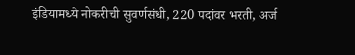इंडियामध्ये नोकरीची सुवर्णसंधी, 220 पदांवर भरती, अर्ज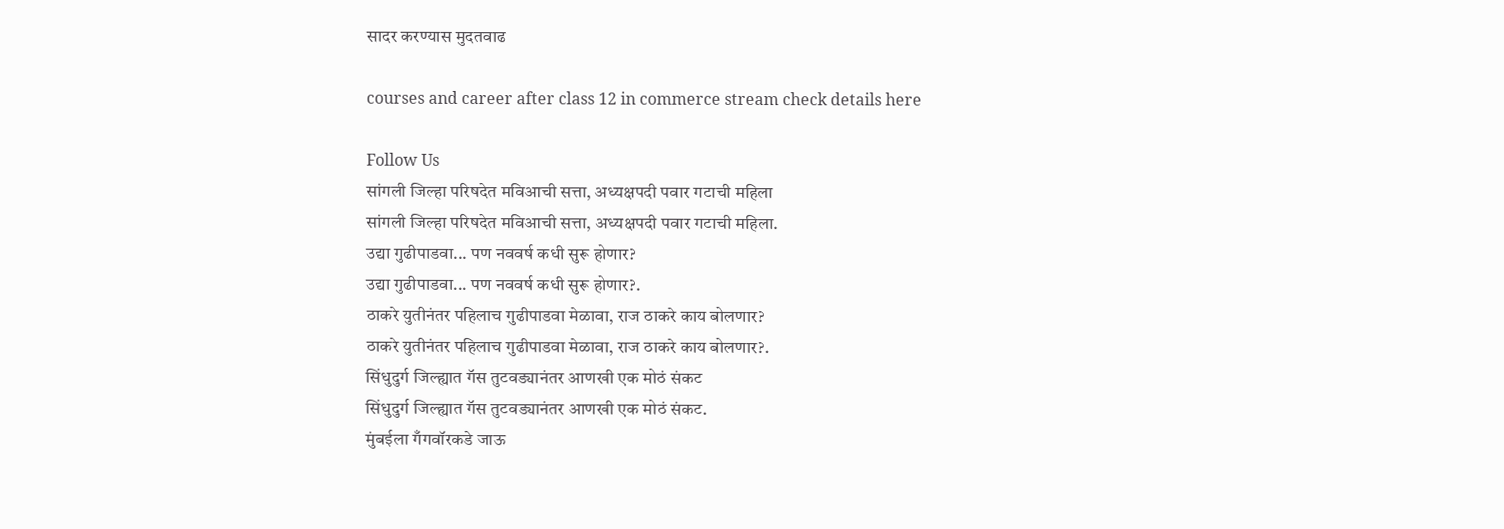सादर करण्यास मुदतवाढ

courses and career after class 12 in commerce stream check details here

Follow Us
सांगली जिल्हा परिषदेत मविआची सत्ता, अध्यक्षपदी पवार गटाची महिला
सांगली जिल्हा परिषदेत मविआची सत्ता, अध्यक्षपदी पवार गटाची महिला.
उद्या गुढीपाडवा... पण नववर्ष कधी सुरू होणार?
उद्या गुढीपाडवा... पण नववर्ष कधी सुरू होणार?.
ठाकरे युतीनंतर पहिलाच गुढीपाडवा मेळावा, राज ठाकरे काय बोलणार?
ठाकरे युतीनंतर पहिलाच गुढीपाडवा मेळावा, राज ठाकरे काय बोलणार?.
सिंधुदुर्ग जिल्ह्यात गॅस तुटवड्यानंतर आणखी एक मोठं संकट
सिंधुदुर्ग जिल्ह्यात गॅस तुटवड्यानंतर आणखी एक मोठं संकट.
मुंबईला गँगवॉरकडे जाऊ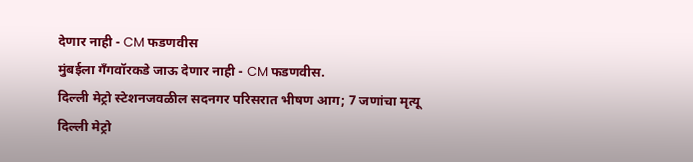देणार नाही - CM फडणवीस
मुंबईला गँगवॉरकडे जाऊ देणार नाही - CM फडणवीस.
दिल्ली मेट्रो स्टेशनजवळील सदनगर परिसरात भीषण आग; 7 जणांचा मृत्यू
दिल्ली मेट्रो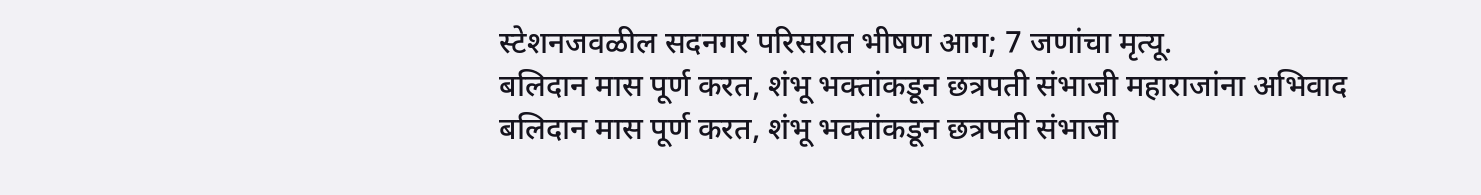स्टेशनजवळील सदनगर परिसरात भीषण आग; 7 जणांचा मृत्यू.
बलिदान मास पूर्ण करत, शंभू भक्तांकडून छत्रपती संभाजी महाराजांना अभिवाद
बलिदान मास पूर्ण करत, शंभू भक्तांकडून छत्रपती संभाजी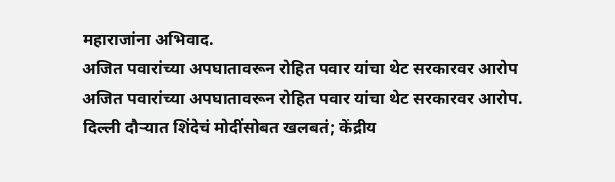महाराजांना अभिवाद.
अजित पवारांच्या अपघातावरून रोहित पवार यांचा थेट सरकारवर आरोप
अजित पवारांच्या अपघातावरून रोहित पवार यांचा थेट सरकारवर आरोप.
दिल्ली दौऱ्यात शिंदेचं मोदींसोबत खलबतं; केंद्रीय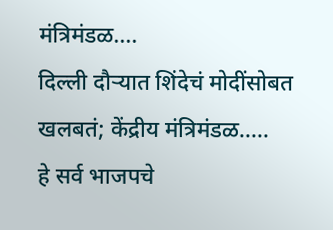मंत्रिमंडळ....
दिल्ली दौऱ्यात शिंदेचं मोदींसोबत खलबतं; केंद्रीय मंत्रिमंडळ.....
हे सर्व भाजपचे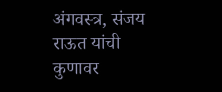अंगवस्त्र, संजय राऊत यांची कुणावर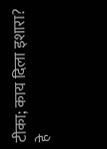टीका; काय दिला इशारा?
हे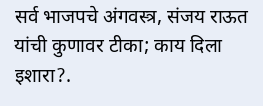सर्व भाजपचे अंगवस्त्र, संजय राऊत यांची कुणावर टीका; काय दिला इशारा?.